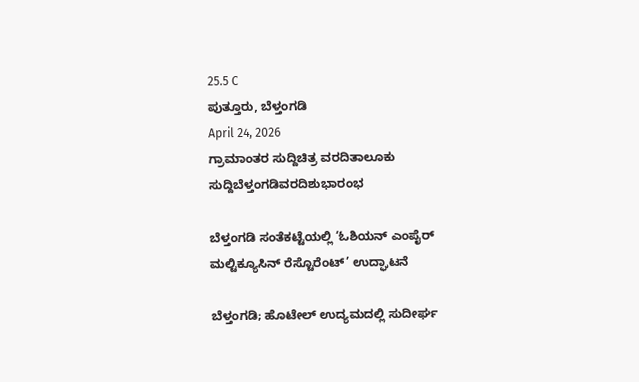25.5 C
ಪುತ್ತೂರು, ಬೆಳ್ತಂಗಡಿ
April 24, 2026
ಗ್ರಾಮಾಂತರ ಸುದ್ದಿಚಿತ್ರ ವರದಿತಾಲೂಕು ಸುದ್ದಿಬೆಳ್ತಂಗಡಿವರದಿಶುಭಾರಂಭ

ಬೆಳ್ತಂಗಡಿ ಸಂತೆಕಟ್ಟೆಯಲ್ಲಿ ‘ಓಶಿಯನ್ ಎಂಪೈರ್ ಮಲ್ಟಿಕ್ಯೂಸಿನ್ ರೆಸ್ಟೊರೆಂಟ್’ ಉದ್ಘಾಟನೆ

ಬೆಳ್ತಂಗಡಿ; ಹೊಟೇಲ್ ಉದ್ಯಮದಲ್ಲಿ ಸುದೀರ್ಘ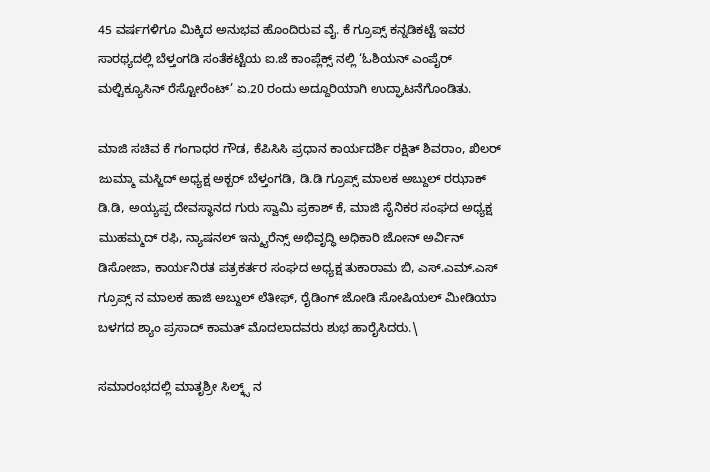45 ವರ್ಷಗಳಿಗೂ ಮಿಕ್ಕಿದ ಅನುಭವ ಹೊಂದಿರುವ ವೈ. ಕೆ ಗ್ರೂಪ್ಸ್ ಕನ್ನಡಿಕಟ್ಟೆ ಇವರ ಸಾರಥ್ಯದಲ್ಲಿ ಬೆಳ್ತಂಗಡಿ ಸಂತೆಕಟ್ಟೆಯ ಐ.ಜೆ ಕಾಂಪ್ಲೆಕ್ಸ್ ನಲ್ಲಿ ‘ಓಶಿಯನ್ ಎಂಪೈರ್
ಮಲ್ಟಿಕ್ಯೂಸಿನ್ ರೆಸ್ಟೋರೆಂಟ್’ ಏ.20 ರಂದು ಅದ್ದೂರಿಯಾಗಿ ಉದ್ಘಾಟನೆಗೊಂಡಿತು.

ಮಾಜಿ ಸಚಿವ ಕೆ‌ ಗಂಗಾಧರ ಗೌಡ, ಕೆಪಿಸಿಸಿ ಪ್ರಧಾನ ಕಾರ್ಯದರ್ಶಿ ರಕ್ಷಿತ್ ಶಿವರಾಂ, ಖಿಲರ್ ಜುಮ್ಮಾ ಮಸ್ಜಿದ್ ಅಧ್ಯಕ್ಷ ಅಕ್ಬರ್ ಬೆಳ್ತಂಗಡಿ, ಡಿ.ಡಿ ಗ್ರೂಪ್ಸ್ ಮಾಲಕ ಅಬ್ದುಲ್ ರಝಾಕ್ ಡಿ.ಡಿ, ಅಯ್ಯಪ್ಪ ದೇವಸ್ಥಾನದ ಗುರು ಸ್ವಾಮಿ ಪ್ರಕಾಶ್ ಕೆ, ಮಾಜಿ ಸೈನಿಕರ ಸಂಘದ ಅಧ್ಯಕ್ಷ ಮುಹಮ್ಮದ್ ರಫಿ, ನ್ಯಾಷನಲ್ ಇನ್ಶ್ಯುರೆನ್ಸ್ ಅಭಿವೃದ್ಧಿ ಅಧಿಕಾರಿ ಜೋನ್ ಅರ್ವಿನ್ ಡಿಸೋಜಾ, ಕಾರ್ಯನಿರತ ಪತ್ರಕರ್ತರ ಸಂಘದ ಅಧ್ಯಕ್ಷ ತುಕಾರಾಮ‌ ಬಿ, ಎಸ್.ಎಮ್.ಎಸ್ ಗ್ರೂಪ್ಸ್ ನ ಮಾಲಕ ಹಾಜಿ‌ ಅಬ್ದುಲ್ ಲೆತೀಫ್, ರೈಡಿಂಗ್ ಜೋಡಿ ಸೋಷಿಯಲ್ ಮೀಡಿಯಾ ಬಳಗದ ಶ್ಯಾಂ ಪ್ರಸಾದ್ ಕಾಮತ್ ಮೊದಲಾದವರು ಶುಭ ಹಾರೈಸಿದರು.\

ಸಮಾರಂಭದಲ್ಲಿ ಮಾತೃಶ್ರೀ ಸಿಲ್ಕ್ಸ್ ನ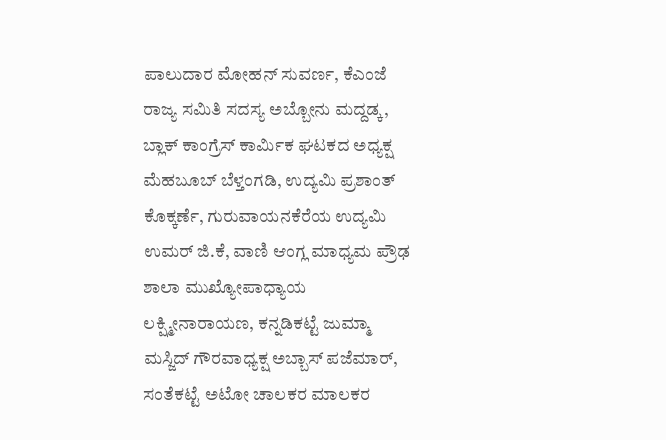ಪಾಲುದಾರ ಮೋಹನ್ ಸುವರ್ಣ, ಕೆಎಂಜೆ ರಾಜ್ಯ ಸಮಿತಿ ಸದಸ್ಯ ಅಬ್ಬೋನು ಮದ್ದಡ್ಕ, ಬ್ಲಾಕ್ ಕಾಂಗ್ರೆಸ್ ಕಾರ್ಮಿಕ ಘಟಕದ ಅಧ್ಯಕ್ಷ ಮೆಹಬೂಬ್ ಬೆಳ್ತಂಗಡಿ, ಉದ್ಯಮಿ ಪ್ರಶಾಂತ್ ಕೊಕ್ಕರ್ಣೆ, ಗುರುವಾಯನಕೆರೆಯ ಉದ್ಯಮಿ ಉಮರ್ ಜಿ.ಕೆ, ವಾಣಿ ಆಂಗ್ಲ‌ ಮಾಧ್ಯಮ ಪ್ರೌಢ ಶಾಲಾ ಮುಖ್ಯೋಪಾಧ್ಯಾಯ ಲಕ್ಷ್ಮೀನಾರಾಯಣ, ಕನ್ನಡಿಕಟ್ಟೆ ಜುಮ್ಮಾ ಮಸ್ಜಿದ್ ಗೌರವಾಧ್ಯಕ್ಷ ಅಬ್ಬಾಸ್ ಪಜೆಮಾರ್, ಸಂತೆಕಟ್ಟೆ ಅಟೋ ಚಾಲಕರ ಮಾಲಕರ‌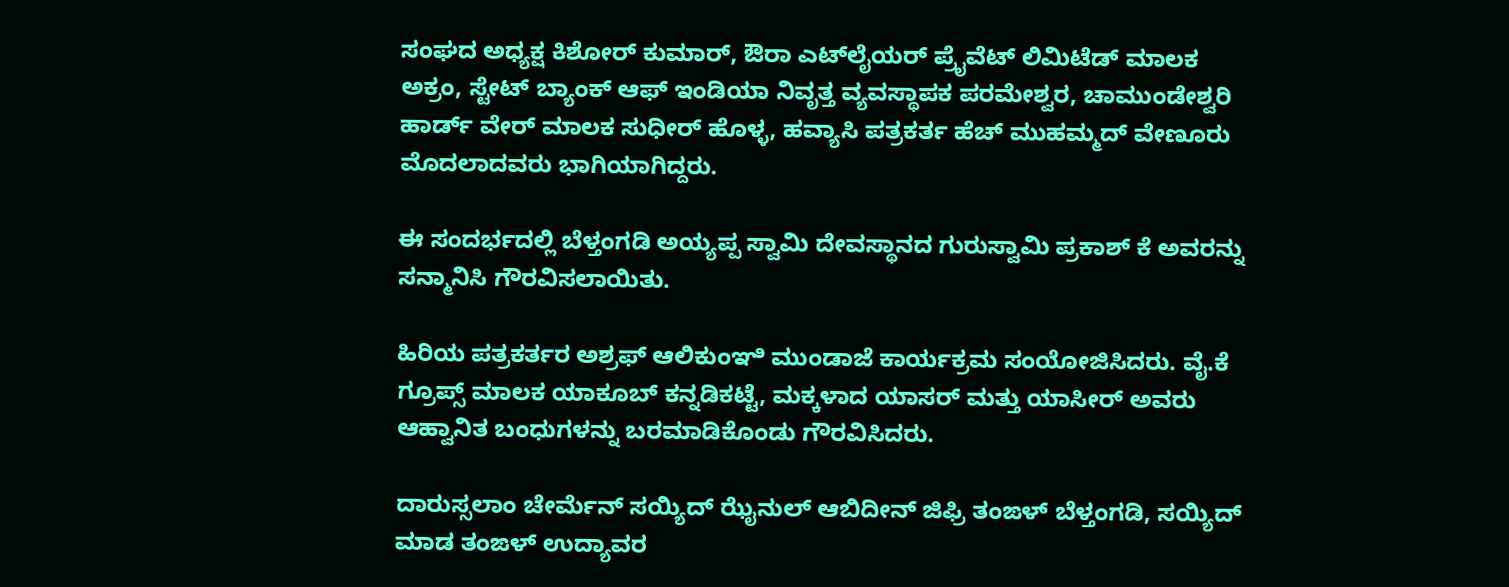ಸಂಘದ ಅಧ್ಯಕ್ಷ ಕಿಶೋರ್ ಕುಮಾರ್, ಔರಾ ಎಟ್‌ಲೈಯರ್ ಪ್ರೈವೆಟ್ ಲಿಮಿಟೆಡ್ ಮಾಲಕ ಅಕ್ರಂ, ಸ್ಟೇಟ್ ಬ್ಯಾಂಕ್ ಆಫ್ ಇಂಡಿಯಾ ನಿವೃತ್ತ ವ್ಯವಸ್ಥಾಪಕ ಪರಮೇಶ್ವರ, ಚಾಮುಂಡೇಶ್ವರಿ ಹಾರ್ಡ್ ವೇರ್ ಮಾಲಕ ಸುಧೀರ್ ಹೊಳ್ಳ, ಹವ್ಯಾಸಿ ಪತ್ರಕರ್ತ ಹೆಚ್ ಮುಹಮ್ಮದ್ ವೇಣೂರು ಮೊದಲಾದವರು ಭಾಗಿಯಾಗಿದ್ದರು.

ಈ‌ ಸಂದರ್ಭದಲ್ಲಿ ಬೆಳ್ತಂಗಡಿ ಅಯ್ಯಪ್ಪ ಸ್ವಾಮಿ ದೇವಸ್ಥಾನದ ಗುರುಸ್ವಾಮಿ ಪ್ರಕಾಶ್ ಕೆ ಅವರನ್ನು ಸನ್ಮಾನಿಸಿ ಗೌರವಿಸಲಾಯಿತು.

ಹಿರಿಯ ಪತ್ರಕರ್ತರ ಅಶ್ರಫ್ ಆಲಿಕುಂಞಿ ಮುಂಡಾಜೆ ಕಾರ್ಯಕ್ರಮ ಸಂಯೋಜಿಸಿದರು. ವೈ.ಕೆ ಗ್ರೂಪ್ಸ್ ಮಾಲಕ ಯಾಕೂಬ್ ಕನ್ನಡಿಕಟ್ಟೆ, ಮಕ್ಕಳಾದ ಯಾಸರ್ ಮತ್ತು ಯಾಸೀರ್ ಅವರು ಆಹ್ವಾನಿತ ಬಂಧುಗಳನ್ನು‌ ಬರಮಾಡಿಕೊಂಡು ಗೌರವಿಸಿದರು.

ದಾರುಸ್ಸಲಾಂ ಚೇರ್ಮೆನ್ ಸಯ್ಯಿದ್ ಝೈನುಲ್ ಆಬಿದೀನ್ ಜಿಫ್ರಿ ತಂಙಳ್ ಬೆಳ್ತಂಗಡಿ, ಸಯ್ಯಿದ್ ಮಾಡ ತಂಙಳ್ ಉದ್ಯಾವರ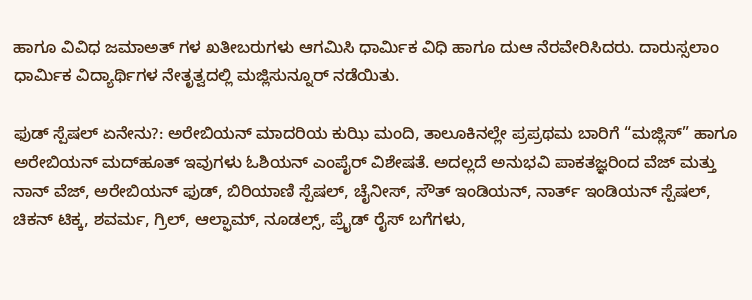ಹಾಗೂ ವಿವಿಧ ಜಮಾಅತ್ ಗಳ ಖತೀಬರುಗಳು ಆಗಮಿಸಿ‌ ಧಾರ್ಮಿಕ ವಿಧಿ‌ ಹಾಗೂ‌ ದುಆ ನೆರವೇರಿಸಿದರು. ದಾರುಸ್ಸಲಾಂ ಧಾರ್ಮಿಕ ವಿದ್ಯಾರ್ಥಿಗಳ ನೇತೃತ್ವದಲ್ಲಿ ಮಜ್ಲಿಸುನ್ನೂರ್ ನಡೆಯಿತು.

ಫುಡ್ ಸ್ಪೆಷಲ್ ಏನೇನು?: ಅರೇಬಿಯನ್ ಮಾದರಿಯ ಕುಝಿ ಮಂದಿ, ತಾಲೂಕಿನಲ್ಲೇ ಪ್ರಪ್ರಥಮ ಬಾರಿಗೆ “ಮಜ್ಲಿಸ್” ಹಾಗೂ ಅರೇಬಿಯನ್ ಮದ್‌ಹೂತ್ ಇವುಗಳು ಓಶಿಯನ್ ಎಂಪೈರ್ ವಿಶೇಷತೆ. ಅದಲ್ಲದೆ ಅನುಭವಿ ಪಾಕತಜ್ಞರಿಂದ ವೆಜ್ ಮತ್ತು ನಾನ್ ವೆಜ್, ಅರೇಬಿಯನ್ ಫುಡ್, ಬಿರಿಯಾಣಿ ಸ್ಪೆಷಲ್, ಚೈನೀಸ್, ಸೌತ್‌ ಇಂಡಿಯನ್, ನಾರ್ತ್ ಇಂಡಿಯನ್ ಸ್ಪೆಷಲ್, ಚಿಕನ್ ಟಿಕ್ಕ, ಶವರ್ಮ, ಗ್ರಿಲ್, ಆಲ್ಫಾಮ್, ನೂಡಲ್ಸ್, ಪ್ರೈಡ್ ರೈಸ್ ಬಗೆಗಳು,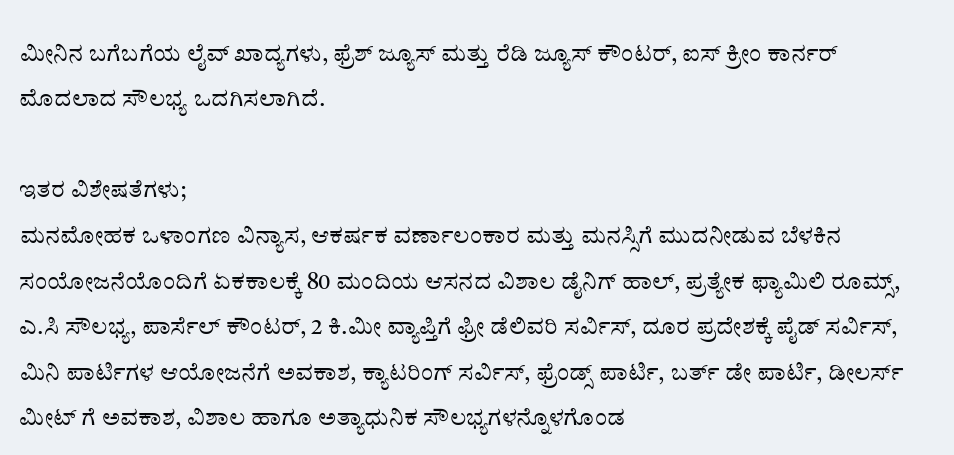ಮೀನಿನ ಬಗೆಬಗೆಯ ಲೈವ್ ಖಾದ್ಯಗಳು, ಫ್ರೆಶ್ ಜ್ಯೂಸ್ ಮತ್ತು ರೆಡಿ ಜ್ಯೂಸ್‌ ಕೌಂಟರ್, ಐಸ್ ಕ್ರೀಂ ಕಾರ್ನರ್ ಮೊದಲಾದ ಸೌಲಭ್ಯ ಒದಗಿಸಲಾಗಿದೆ.

ಇತರ ವಿಶೇಷತೆಗಳು;
ಮನಮೋಹಕ ಒಳಾಂಗಣ ವಿನ್ಯಾಸ, ಆಕರ್ಷಕ ವರ್ಣಾಲಂಕಾರ ಮತ್ತು ಮನಸ್ಸಿಗೆ ಮುದ‌ನೀಡುವ ಬೆಳಕಿನ ಸಂಯೋಜನೆಯೊಂದಿಗೆ ಏಕಕಾಲಕ್ಕೆ 80 ಮಂದಿಯ ಆಸನದ ವಿಶಾಲ ಡೈನಿಗ್ ಹಾಲ್, ಪ್ರತ್ಯೇಕ ಫ್ಯಾಮಿಲಿ ರೂಮ್ಸ್, ಎ.ಸಿ ಸೌಲಭ್ಯ, ಪಾರ್ಸೆಲ್ ಕೌಂಟರ್, 2 ಕಿ.ಮೀ ವ್ಯಾಪ್ತಿಗೆ ಫ್ರೀ ಡೆಲಿವರಿ ಸರ್ವಿಸ್, ದೂರ ಪ್ರದೇಶಕ್ಕೆ ಪೈಡ್ ಸರ್ವಿಸ್, ಮಿನಿ ಪಾರ್ಟಿಗಳ ಆಯೋಜನೆಗೆ ಅವಕಾಶ, ಕ್ಯಾಟರಿಂಗ್ ಸರ್ವಿಸ್, ಫ್ರೆಂಡ್ಸ್ ಪಾರ್ಟಿ, ಬರ್ತ್ ಡೇ ಪಾರ್ಟಿ, ಡೀಲರ್ಸ್ ಮೀಟ್ ಗೆ ಅವಕಾಶ, ವಿಶಾಲ ಹಾಗೂ ಅತ್ಯಾಧುನಿಕ ಸೌಲಭ್ಯಗಳನ್ನೊಳಗೊಂಡ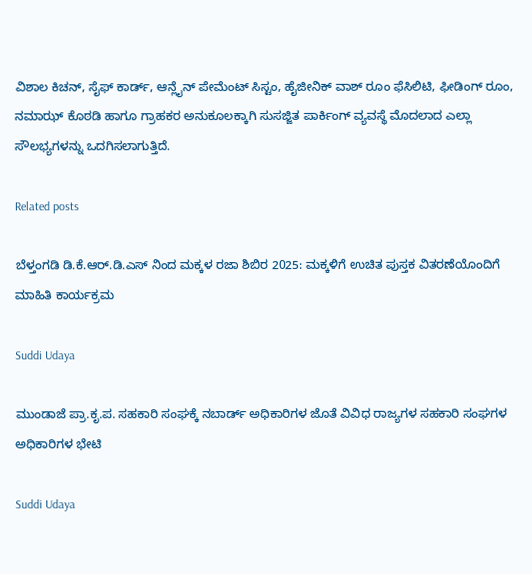ವಿಶಾಲ ಕಿಚನ್, ಸೈಫ್ ಕಾರ್ಡ್, ಆನ್ಲೈನ್ ಪೇಮೆಂಟ್ ಸಿಸ್ಟಂ, ಹೈಜೀನಿಕ್ ವಾಶ್ ರೂಂ ಫೆಸಿಲಿಟಿ, ಫೀಡಿಂಗ್ ರೂಂ, ನಮಾಝ್ ಕೊಠಡಿ ಹಾಗೂ ಗ್ರಾಹಕರ ಅನುಕೂಲಕ್ಕಾಗಿ ಸುಸಜ್ಜಿತ ಪಾರ್ಕಿಂಗ್ ವ್ಯವಸ್ಥೆ ಮೊದಲಾದ‌ ಎಲ್ಲಾ ಸೌಲಭ್ಯಗಳನ್ನು ಒದಗಿಸಲಾಗುತ್ತಿದೆ.

Related posts

ಬೆಳ್ತಂಗಡಿ ಡಿ.ಕೆ.ಆರ್.ಡಿ.ಎಸ್ ನಿಂದ ಮಕ್ಕಳ ರಜಾ ಶಿಬಿರ 2025: ಮಕ್ಕಳಿಗೆ ಉಚಿತ ಪುಸ್ತಕ ವಿತರಣೆಯೊಂದಿಗೆ ಮಾಹಿತಿ ಕಾರ್ಯಕ್ರಮ

Suddi Udaya

ಮುಂಡಾಜೆ ಪ್ರಾ.ಕೃ.ಪ. ಸಹಕಾರಿ ಸಂಘಕ್ಕೆ ನಬಾರ್ಡ್‌ ಅಧಿಕಾರಿಗಳ ಜೊತೆ ವಿವಿಧ ರಾಜ್ಯಗಳ ಸಹಕಾರಿ ಸಂಘಗಳ ಅಧಿಕಾರಿಗಳ ಭೇಟಿ

Suddi Udaya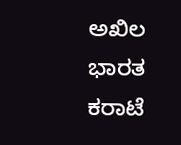ಅಖಿಲ ಭಾರತ ಕರಾಟೆ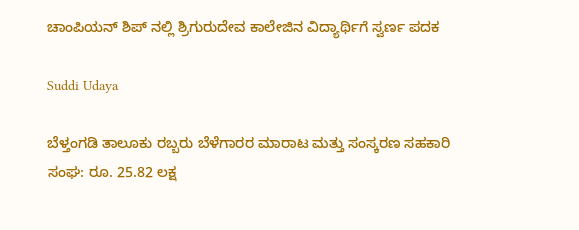ಚಾಂಪಿಯನ್ ಶಿಪ್ ನಲ್ಲಿ ಶ್ರಿಗುರುದೇವ ಕಾಲೇಜಿನ ವಿದ್ಯಾರ್ಥಿಗೆ ಸ್ವರ್ಣ ಪದಕ

Suddi Udaya

ಬೆಳ್ತಂಗಡಿ ತಾಲೂಕು ರಬ್ಬರು ಬೆಳೆಗಾರರ ಮಾರಾಟ ಮತ್ತು ಸಂಸ್ಕರಣ ಸಹಕಾರಿ ಸಂಘ: ರೂ. 25.82 ಲಕ್ಷ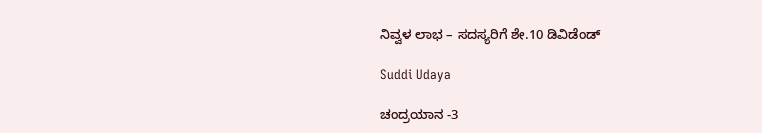ನಿವ್ವಳ ಲಾಭ – ಸದಸ್ಯರಿಗೆ ಶೇ.10 ಡಿವಿಡೆಂಡ್

Suddi Udaya

ಚಂದ್ರಯಾನ -3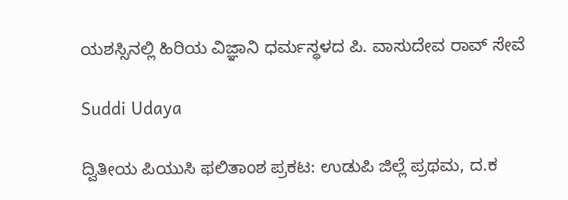ಯಶಸ್ಸಿನಲ್ಲಿ ಹಿರಿಯ ವಿಜ್ಞಾನಿ ಧರ್ಮಸ್ಥಳದ ಪಿ. ವಾಸುದೇವ ರಾವ್ ಸೇವೆ

Suddi Udaya

ದ್ವಿತೀಯ ಪಿಯುಸಿ ಫಲಿತಾಂಶ ಪ್ರಕಟ: ಉಡುಪಿ ಜಿಲ್ಲೆ ಪ್ರಥಮ, ದ.ಕ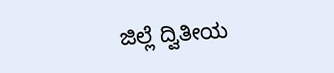ಜಿಲ್ಲೆ ದ್ವಿತೀಯ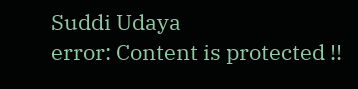Suddi Udaya
error: Content is protected !!